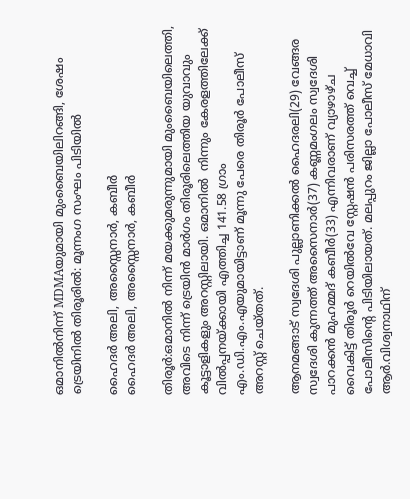ഒമാനില്‍നിന്ന് MDMAയുമായി മുംബൈയിലിറങ്ങി, ശേഷം ട്രെയിനില്‍ തിരൂരില്‍: മൂന്നംഗ സംഘം പിടിയില്‍

ഹൈദര്‍ അലി, അസ്സൈനാര്‍, കബീര്‍
ഹൈദര്‍ അലി, അസ്സൈനാര്‍, കബീര്‍

തിരൂര്‍:ഒമാനില്‍ നിന്ന് മയക്കുമരുന്നുമായി മുംബൈയിലെത്തി, അവിടെ നിന്ന് ട്രെയിന്‍ മാര്‍ഗം തിരൂരിലെത്തിയ യുവാവും കൂട്ടാളികളും അറസ്റ്റിലായി. ഒമാനില്‍  നിന്നും കേരളത്തിലേക്ക് വില്‍പ്പനയ്ക്കായി എത്തിച്ച 141.58 ഗ്രാം  എം.ഡി.എം.എയുമായിട്ടാണ് മൂന്നു പേരെ തിരൂര്‍ പോലീസ് അറസ്റ്റ് ചെയ്തത്.

ആനമങ്ങാട് സ്വദേശി പുല്ലാണിക്കല്‍ ഹൈദരലി(29) വേങ്ങര സ്വദേശി കുന്നത്ത് അസൈനാര്‍(37) കണ്ണമംഗലം സ്വദേശി പാറക്കന്‍ മുഹമ്മദ് കബീര്‍(33) എന്നിവരാണ് വ്യാഴാഴ്ച വൈകിട്ട് തിരൂര്‍ റെയില്‍വേ സ്റ്റേഷന്‍ പരിസരത്ത് വെച്ച് പോലീസിന്റെ പിടിയിലായത്. മലപ്പുറം ജില്ലാ പോലീസ് മേധാവി ആര്‍.വിശ്വനാഥിന്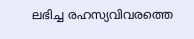ലഭിച്ച രഹസ്യവിവരത്തെ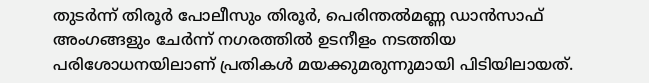തുടര്‍ന്ന് തിരൂര്‍ പോലീസും തിരൂര്‍, പെരിന്തല്‍മണ്ണ ഡാന്‍സാഫ് അംഗങ്ങളും ചേര്‍ന്ന് നഗരത്തില്‍ ഉടനീളം നടത്തിയ പരിശോധനയിലാണ് പ്രതികള്‍ മയക്കുമരുന്നുമായി പിടിയിലായത്.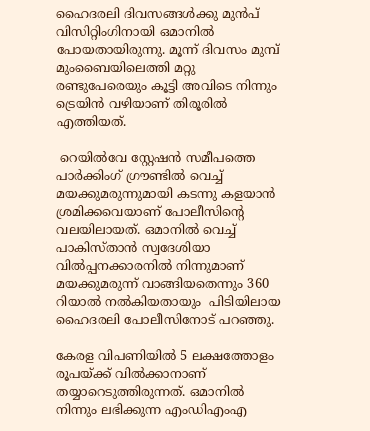ഹൈദരലി ദിവസങ്ങള്‍ക്കു മുന്‍പ് വിസിറ്റിംഗിനായി ഒമാനില്‍ പോയതായിരുന്നു. മൂന്ന് ദിവസം മുമ്പ് മുംബൈയിലെത്തി മറ്റു രണ്ടുപേരെയും കൂട്ടി അവിടെ നിന്നും ട്രെയിന്‍ വഴിയാണ് തിരൂരില്‍ എത്തിയത്.

 റെയില്‍വേ സ്റ്റേഷന്‍ സമീപത്തെ പാര്‍ക്കിംഗ് ഗ്രൗണ്ടില്‍ വെച്ച്  മയക്കുമരുന്നുമായി കടന്നു കളയാന്‍ ശ്രമിക്കവെയാണ് പോലീസിന്റെ വലയിലായത്. ഒമാനില്‍ വെച്ച് പാകിസ്താന്‍ സ്വദേശിയാ വില്‍പ്പനക്കാരനില്‍ നിന്നുമാണ് മയക്കുമരുന്ന് വാങ്ങിയതെന്നും 360 റിയാല്‍ നല്‍കിയതായും  പിടിയിലായ ഹൈദരലി പോലീസിനോട് പറഞ്ഞു.

കേരള വിപണിയില്‍ 5 ലക്ഷത്തോളം രൂപയ്ക്ക് വില്‍ക്കാനാണ് തയ്യാറെടുത്തിരുന്നത്. ഒമാനില്‍ നിന്നും ലഭിക്കുന്ന എംഡിഎംഎ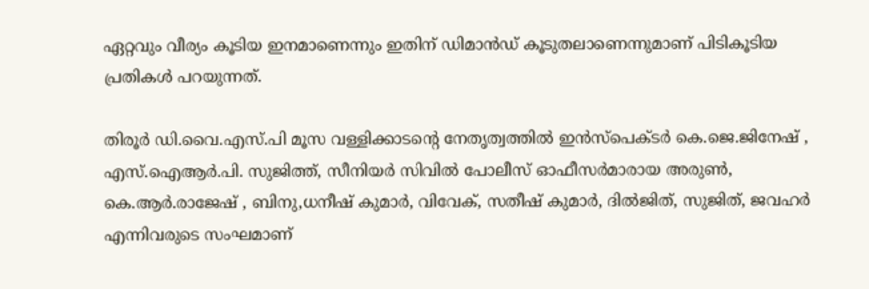ഏറ്റവും വീര്യം കൂടിയ ഇനമാണെന്നും ഇതിന് ഡിമാന്‍ഡ് കൂടുതലാണെന്നുമാണ് പിടികൂടിയ പ്രതികള്‍ പറയുന്നത്.

തിരൂര്‍ ഡി.വൈ.എസ്.പി മൂസ വള്ളിക്കാടന്റെ നേതൃത്വത്തില്‍ ഇന്‍സ്‌പെക്ടര്‍ കെ.ജെ.ജിനേഷ് , എസ്.ഐആര്‍.പി. സുജിത്ത്, സീനിയര്‍ സിവില്‍ പോലീസ് ഓഫീസര്‍മാരായ അരുണ്‍, കെ.ആര്‍.രാജേഷ് , ബിനു,ധനീഷ് കുമാര്‍, വിവേക്, സതീഷ് കുമാര്‍, ദില്‍ജിത്, സുജിത്, ജവഹര്‍ എന്നിവരുടെ സംഘമാണ്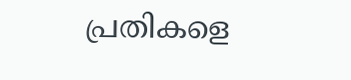പ്രതികളെ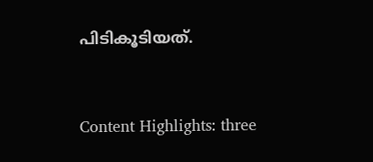പിടികൂടിയത്.


Content Highlights: three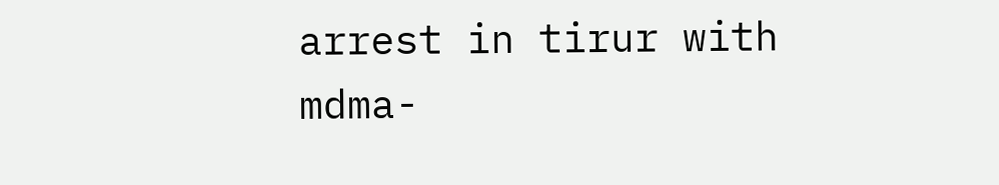arrest in tirur with mdma-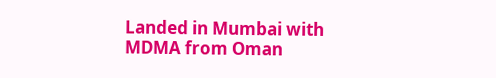Landed in Mumbai with MDMA from Oman